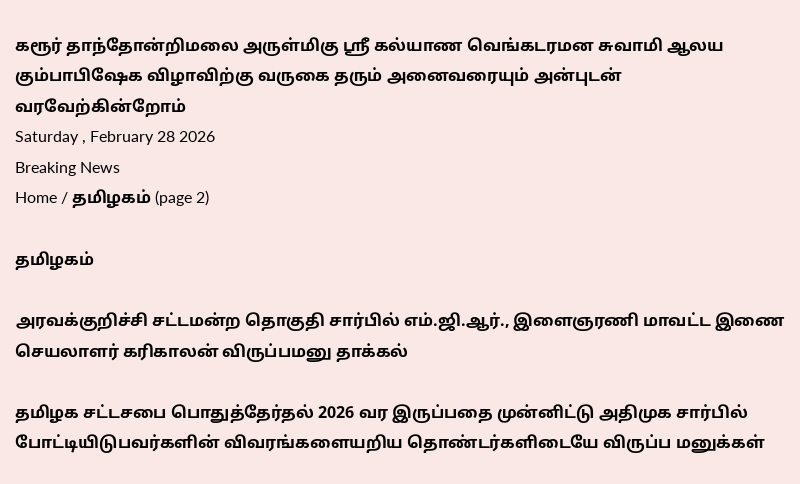கரூர் தாந்தோன்றிமலை அருள்மிகு ஸ்ரீ கல்யாண வெங்கடரமன சுவாமி ஆலய கும்பாபிஷேக விழாவிற்கு வருகை தரும் அனைவரையும் அன்புடன் வரவேற்கின்றோம்
Saturday , February 28 2026
Breaking News
Home / தமிழகம் (page 2)

தமிழகம்

அரவக்குறிச்சி சட்டமன்ற தொகுதி சார்பில் எம்.ஜி.ஆர்., இளைஞரணி மாவட்ட இணை செயலாளர் கரிகாலன் விருப்பமனு தாக்கல்

தமிழக சட்டசபை பொதுத்தேர்தல் 2026 வர இருப்பதை முன்னிட்டு அதிமுக சார்பில் போட்டியிடுபவர்களின் விவரங்களையறிய தொண்டர்களிடையே விருப்ப மனுக்கள்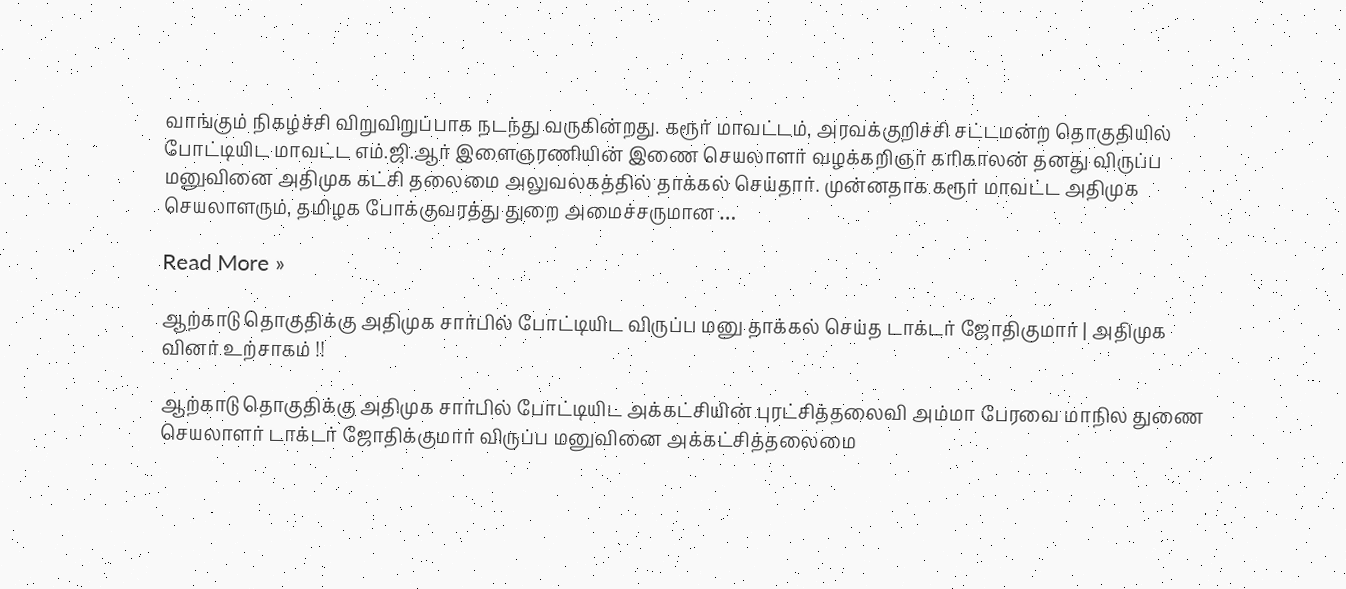வாங்கும் நிகழ்ச்சி விறுவிறுப்பாக நடந்து வருகின்றது. கரூர் மாவட்டம், அரவக்குறிச்சி சட்டமன்ற தொகுதியில் போட்டியிட மாவட்ட எம்.ஜி.ஆர் இளைஞரணியின் இணை செயலாளர் வழக்கறிஞர் கரிகாலன் தனது விருப்ப மனுவினை அதிமுக கட்சி தலைமை அலுவலகத்தில் தாக்கல் செய்தார். முன்னதாக கரூர் மாவட்ட அதிமுக செயலாளரும், தமிழக போக்குவரத்து துறை அமைச்சருமான …

Read More »

ஆற்காடு தொகுதிக்கு அதிமுக சார்பில் போட்டியிட விருப்ப மனு தாக்கல் செய்த டாக்டர் ஜோதிகுமார் | அதிமுக வினர் உற்சாகம் !!

ஆற்காடு தொகுதிக்கு அதிமுக சார்பில் போட்டியிட அக்கட்சியின் புரட்சித்தலைவி அம்மா பேரவை மாநில துணை செயலாளர் டாக்டர் ஜோதிக்குமார் விருப்ப மனுவினை அக்கட்சித்தலைமை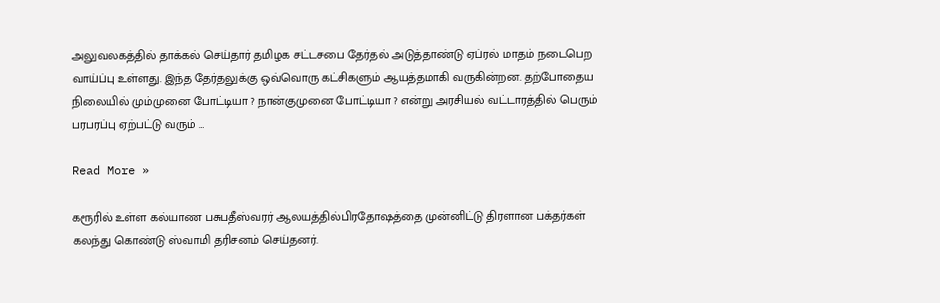அலுவலகத்தில் தாக்கல் செய்தார் தமிழக சட்டசபை தேர்தல் அடுத்தாண்டு ஏப்ரல் மாதம் நடைபெற வாய்ப்பு உள்ளது. இந்த தேர்தலுக்கு ஒவ்வொரு கட்சிகளும் ஆயத்தமாகி வருகின்றன. தற்போதைய நிலையில் மும்முனை போட்டியா ? நான்குமுனை போட்டியா ? என்று அரசியல் வட்டாரத்தில் பெரும் பரபரப்பு ஏற்பட்டு வரும் …

Read More »

கரூரில் உள்ள கல்யாண பசுபதீஸ்வரர் ஆலயத்தில்பிரதோஷத்தை முன்னிட்டு திரளான பக்தர்கள் கலந்து கொண்டு ஸ்வாமி தரிசனம் செய்தனர்.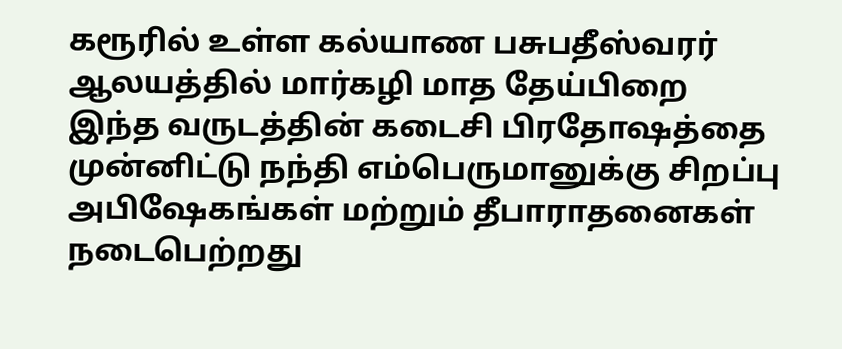கரூரில் உள்ள கல்யாண பசுபதீஸ்வரர் ஆலயத்தில் மார்கழி மாத தேய்பிறை இந்த வருடத்தின் கடைசி பிரதோஷத்தை முன்னிட்டு நந்தி எம்பெருமானுக்கு சிறப்பு அபிஷேகங்கள் மற்றும் தீபாராதனைகள் நடைபெற்றது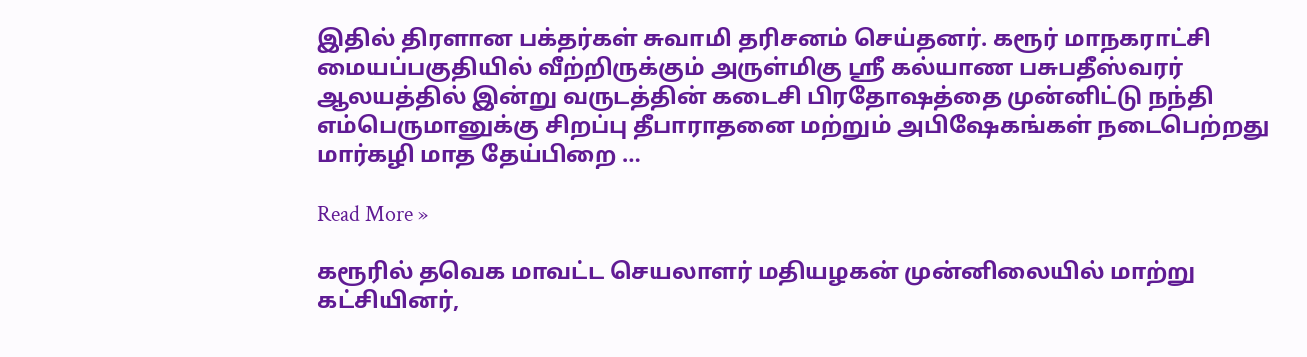இதில் திரளான பக்தர்கள் சுவாமி தரிசனம் செய்தனர். கரூர் மாநகராட்சி மையப்பகுதியில் வீற்றிருக்கும் அருள்மிகு ஸ்ரீ கல்யாண பசுபதீஸ்வரர் ஆலயத்தில் இன்று வருடத்தின் கடைசி பிரதோஷத்தை முன்னிட்டு நந்தி எம்பெருமானுக்கு சிறப்பு தீபாராதனை மற்றும் அபிஷேகங்கள் நடைபெற்றது மார்கழி மாத தேய்பிறை …

Read More »

கரூரில் தவெக மாவட்ட செயலாளர் மதியழகன் முன்னிலையில் மாற்று கட்சியினர்,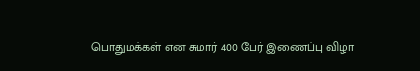பொதுமக்கள் என சுமார் 400 பேர் இணைப்பு விழா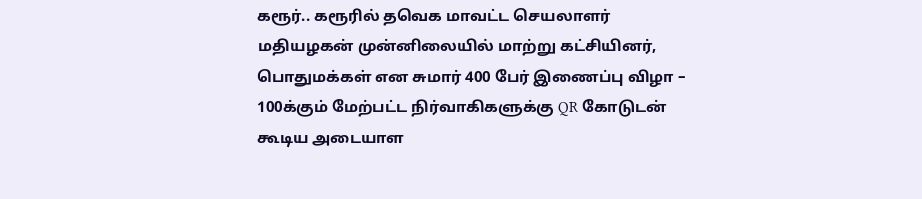கரூர்.. கரூரில் தவெக மாவட்ட செயலாளர் மதியழகன் முன்னிலையில் மாற்று கட்சியினர், பொதுமக்கள் என சுமார் 400 பேர் இணைப்பு விழா – 100க்கும் மேற்பட்ட நிர்வாகிகளுக்கு QR கோடுடன் கூடிய அடையாள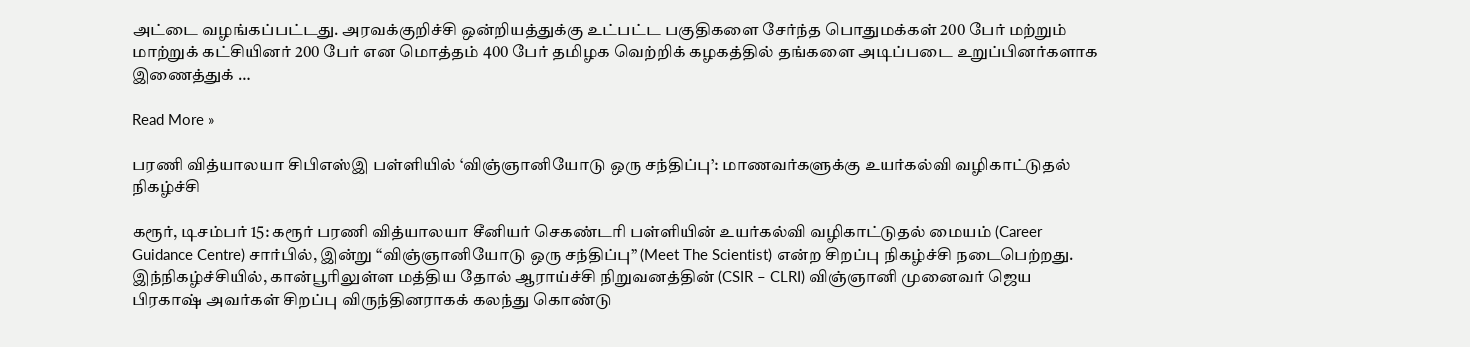அட்டை வழங்கப்பட்டது. அரவக்குறிச்சி ஒன்றியத்துக்கு உட்பட்ட பகுதிகளை சேர்ந்த பொதுமக்கள் 200 பேர் மற்றும் மாற்றுக் கட்சியினர் 200 பேர் என மொத்தம் 400 பேர் தமிழக வெற்றிக் கழகத்தில் தங்களை அடிப்படை உறுப்பினர்களாக இணைத்துக் …

Read More »

பரணி வித்யாலயா சிபிஎஸ்இ பள்ளியில் ‘விஞ்ஞானியோடு ஒரு சந்திப்பு’: மாணவர்களுக்கு உயர்கல்வி வழிகாட்டுதல் நிகழ்ச்சி

கரூர், டிசம்பர் 15: கரூர் பரணி வித்யாலயா சீனியர் செகண்டரி பள்ளியின் உயர்கல்வி வழிகாட்டுதல் மையம் (Career Guidance Centre) சார்பில், இன்று “விஞ்ஞானியோடு ஒரு சந்திப்பு” (Meet The Scientist) என்ற சிறப்பு நிகழ்ச்சி நடைபெற்றது. இந்நிகழ்ச்சியில், கான்பூரிலுள்ள மத்திய தோல் ஆராய்ச்சி நிறுவனத்தின் (CSIR – CLRI) விஞ்ஞானி முனைவர் ஜெய பிரகாஷ் அவர்கள் சிறப்பு விருந்தினராகக் கலந்து கொண்டு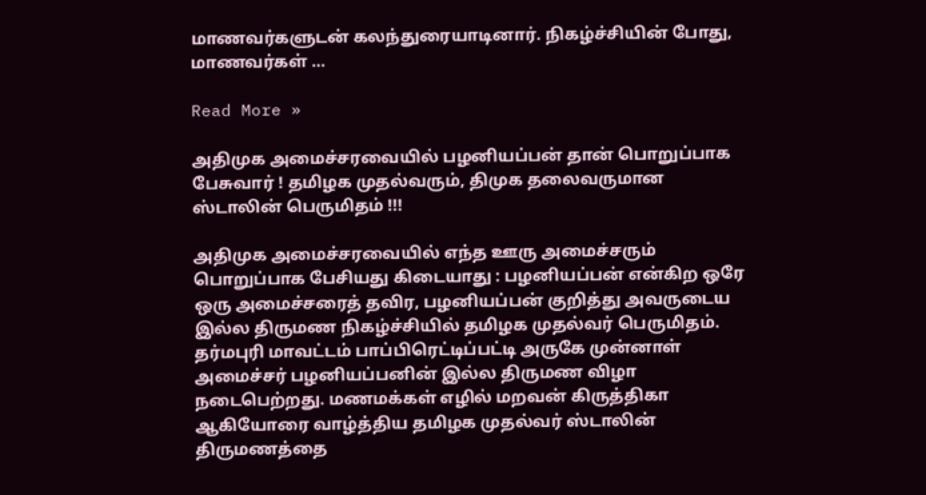மாணவர்களுடன் கலந்துரையாடினார். நிகழ்ச்சியின் போது, மாணவர்கள் …

Read More »

அதிமுக அமைச்சரவையில் பழனியப்பன் தான் பொறுப்பாக பேசுவார் ! தமிழக முதல்வரும், திமுக தலைவருமான ஸ்டாலின் பெருமிதம் !!!

அதிமுக அமைச்சரவையில் எந்த ஊரு அமைச்சரும் பொறுப்பாக பேசியது கிடையாது : பழனியப்பன் என்கிற ஒரே ஒரு அமைச்சரைத் தவிர, பழனியப்பன் குறித்து அவருடைய இல்ல திருமண நிகழ்ச்சியில் தமிழக முதல்வர் பெருமிதம். தர்மபுரி மாவட்டம் பாப்பிரெட்டிப்பட்டி அருகே முன்னாள் அமைச்சர் பழனியப்பனின் இல்ல திருமண விழா நடைபெற்றது. மணமக்கள் எழில் மறவன் கிருத்திகா ஆகியோரை வாழ்த்திய தமிழக முதல்வர் ஸ்டாலின் திருமணத்தை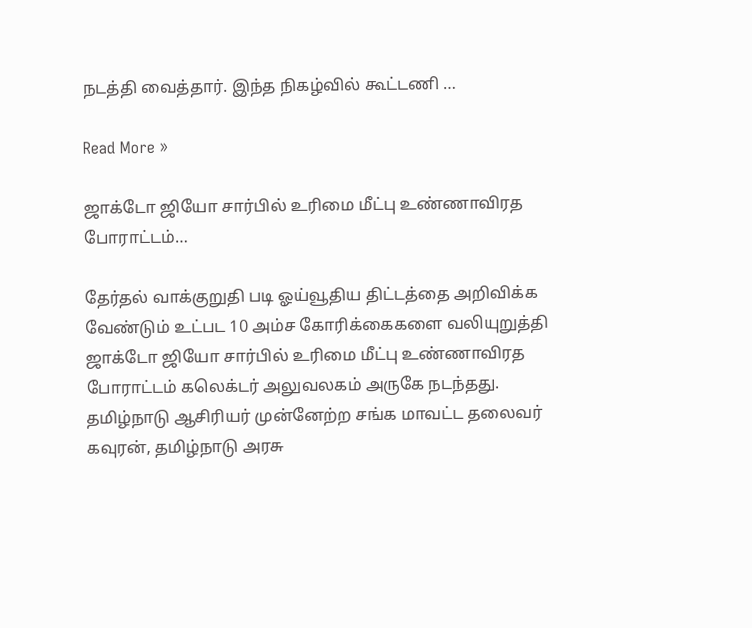நடத்தி வைத்தார். இந்த நிகழ்வில் கூட்டணி …

Read More »

ஜாக்டோ ஜியோ சார்பில் உரிமை மீட்பு உண்ணாவிரத போராட்டம்…

தேர்தல் வாக்குறுதி படி ஓய்வூதிய திட்டத்தை அறிவிக்க வேண்டும் உட்பட 10 அம்ச கோரிக்கைகளை வலியுறுத்தி ஜாக்டோ ஜியோ சார்பில் உரிமை மீட்பு உண்ணாவிரத போராட்டம் கலெக்டர் அலுவலகம் அருகே நடந்தது. தமிழ்நாடு ஆசிரியர் முன்னேற்ற சங்க மாவட்ட தலைவர் கவுரன், தமிழ்நாடு அரசு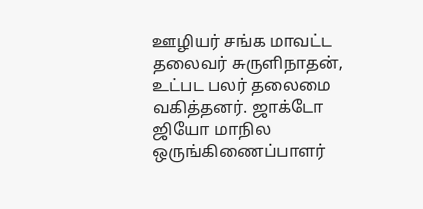ஊழியர் சங்க மாவட்ட தலைவர் சுருளிநாதன், உட்பட பலர் தலைமை வகித்தனர். ஜாக்டோ ஜியோ மாநில ஒருங்கிணைப்பாளர்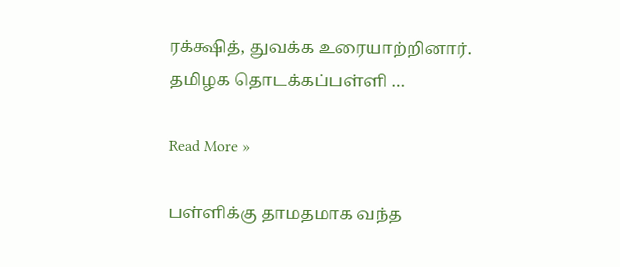ரக்க்ஷித், துவக்க உரையாற்றினார். தமிழக தொடக்கப்பள்ளி …

Read More »

பள்ளிக்கு தாமதமாக வந்த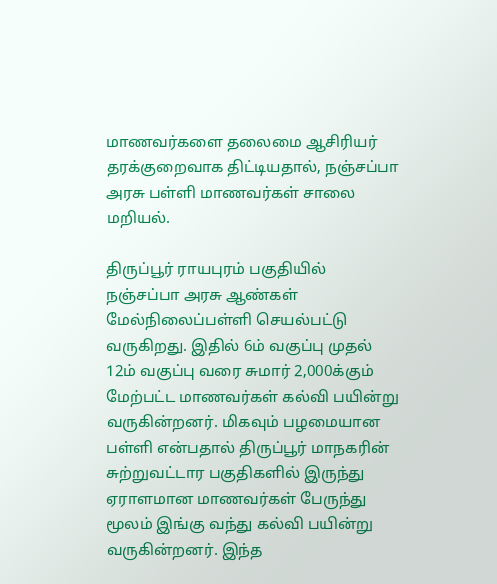மாணவர்களை தலைமை ஆசிரியர் தரக்குறைவாக திட்டியதால், நஞ்சப்பா அரசு பள்ளி மாணவர்கள் சாலை மறியல்.

திருப்பூர் ராயபுரம் பகுதியில் நஞ்சப்பா அரசு ஆண்கள் மேல்நிலைப்பள்ளி செயல்பட்டு வருகிறது. இதில் 6ம் வகுப்பு முதல் 12ம் வகுப்பு வரை சுமார் 2,000க்கும் மேற்பட்ட மாணவர்கள் கல்வி பயின்று வருகின்றனர். மிகவும் பழமையான பள்ளி என்பதால் திருப்பூர் மாநகரின் சுற்றுவட்டார பகுதிகளில் இருந்து ஏராளமான மாணவர்கள் பேருந்து மூலம் இங்கு வந்து கல்வி பயின்று வருகின்றனர். இந்த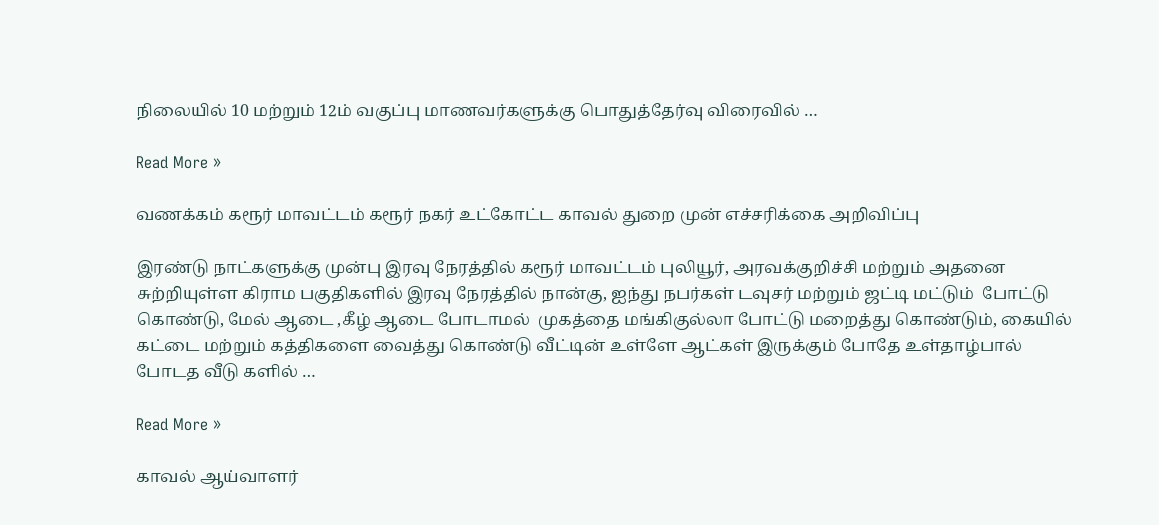நிலையில் 10 மற்றும் 12ம் வகுப்பு மாணவர்களுக்கு பொதுத்தேர்வு விரைவில் …

Read More »

வணக்கம் கரூர் மாவட்டம் கரூர் நகர் உட்கோட்ட காவல் துறை முன் எச்சரிக்கை அறிவிப்பு

இரண்டு நாட்களுக்கு முன்பு இரவு நேரத்தில் கரூர் மாவட்டம் புலியூர், அரவக்குறிச்சி மற்றும் அதனை சுற்றியுள்ள கிராம பகுதிகளில் இரவு நேரத்தில் நான்கு, ஐந்து நபர்கள் டவுசர் மற்றும் ஜட்டி மட்டும்  போட்டு கொண்டு, மேல் ஆடை ,கீழ் ஆடை போடாமல்  முகத்தை மங்கிகுல்லா போட்டு மறைத்து கொண்டும், கையில் கட்டை மற்றும் கத்திகளை வைத்து கொண்டு வீட்டின் உள்ளே ஆட்கள் இருக்கும் போதே உள்தாழ்பால் போடத வீடு களில் …

Read More »

காவல் ஆய்வாளர்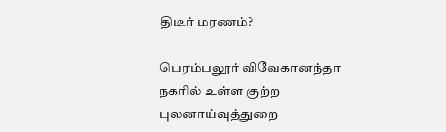திடீர் மரணம்?

பெரம்பலூர் விவேகானந்தா நகரில் உள்ள குற்ற புலனாய்வுத்துறை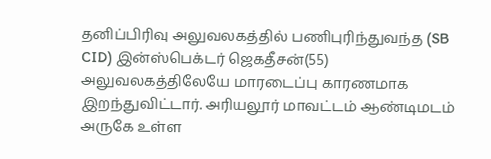தனிப்பிரிவு அலுவலகத்தில் பணிபுரிந்துவந்த (SB CID) இன்ஸ்பெக்டர் ஜெகதீசன்(55) அலுவலகத்திலேயே மாரடைப்பு காரணமாக இறந்துவிட்டார். அரியலூர் மாவட்டம் ஆண்டிமடம் அருகே உள்ள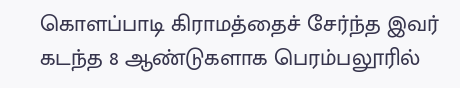கொளப்பாடி கிராமத்தைச் சேர்ந்த இவர் கடந்த 8 ஆண்டுகளாக பெரம்பலூரில்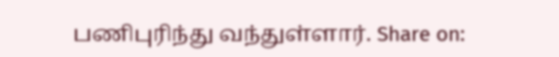பணிபுரிந்து வந்துள்ளார். Share on: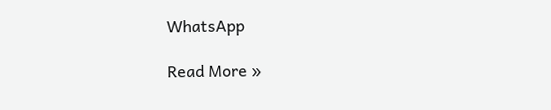WhatsApp

Read More »